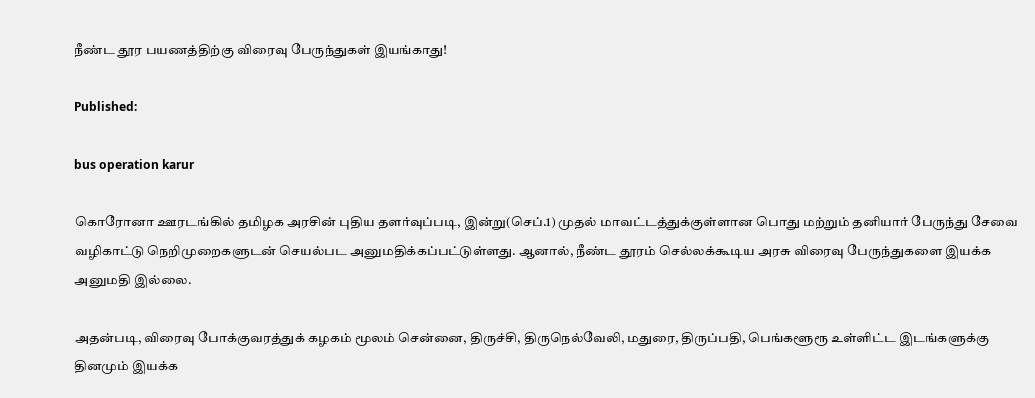நீண்ட தூர பயணத்திற்கு விரைவு பேருந்துகள் இயங்காது!

Published:

bus operation karur

கொரோனா ஊரடங்கில் தமிழக அரசின் புதிய தளர்வுப்படி, இன்று(செப்.1) முதல் மாவட்டத்துக்குள்ளான பொது மற்றும் தனியார் பேருந்து சேவை வழிகாட்டு நெறிமுறைகளுடன் செயல்பட அனுமதிக்கப்பட்டுள்ளது. ஆனால், நீண்ட தூரம் செல்லக்கூடிய அரசு விரைவு பேருந்துகளை இயக்க அனுமதி இல்லை.

அதன்படி, விரைவு போக்குவரத்துக் கழகம் மூலம் சென்னை, திருச்சி, திருநெல்வேலி, மதுரை, திருப்பதி, பெங்களூரூ உள்ளிட்ட இடங்களுக்கு தினமும் இயக்க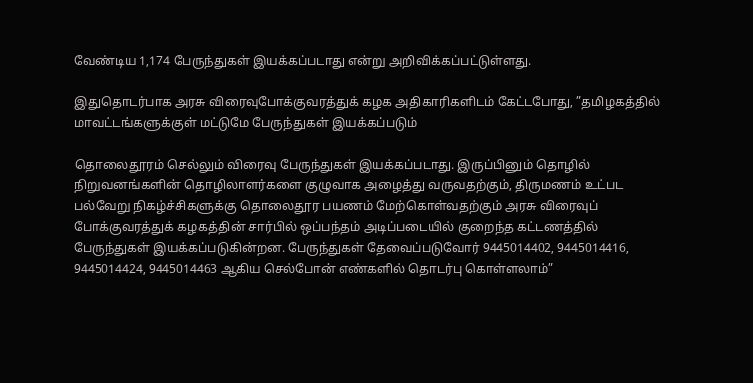வேண்டிய 1,174 பேருந்துகள் இயக்கப்படாது என்று அறிவிக்கப்பட்டுள்ளது.

இதுதொடர்பாக அரசு விரைவுபோக்குவரத்துக் கழக அதிகாரிகளிடம் கேட்டபோது, ”தமிழகத்தில் மாவட்டங்களுக்குள் மட்டுமே பேருந்துகள் இயக்கப்படும்

தொலைதூரம் செல்லும் விரைவு பேருந்துகள் இயக்கப்படாது. இருப்பினும் தொழில் நிறுவனங்களின் தொழிலாளர்களை குழுவாக அழைத்து வருவதற்கும், திருமணம் உட்பட பல்வேறு நிகழ்ச்சிகளுக்கு தொலைதூர பயணம் மேற்கொள்வதற்கும் அரசு விரைவுப் போக்குவரத்துக் கழகத்தின் சார்பில் ஒப்பந்தம் அடிப்படையில் குறைந்த கட்டணத்தில் பேருந்துகள் இயக்கப்படுகின்றன. பேருந்துகள் தேவைப்படுவோர் 9445014402, 9445014416, 9445014424, 9445014463 ஆகிய செல்போன் எண்களில் தொடர்பு கொள்ளலாம்”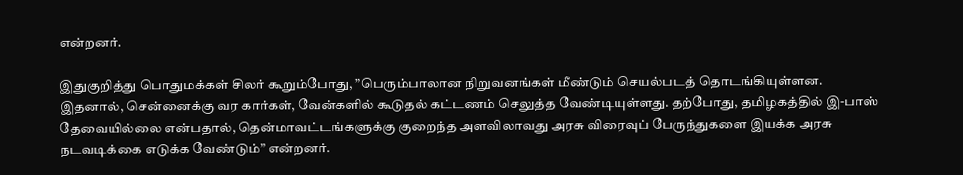என்றனர்.

இதுகுறித்து பொதுமக்கள் சிலர் கூறும்போது, ”பெரும்பாலான நிறுவனங்கள் மீண்டும் செயல்படத் தொடங்கியுள்ளன. இதனால், சென்னைக்கு வர கார்கள், வேன்களில் கூடுதல் கட்டணம் செலுத்த வேண்டியுள்ளது. தற்போது, தமிழகத்தில் இ-பாஸ் தேவையில்லை என்பதால், தென்மாவட்டங்களுக்கு குறைந்த அளவிலாவது அரசு விரைவுப் பேருந்துகளை இயக்க அரசு நடவடிக்கை எடுக்க வேண்டும்” என்றனர்.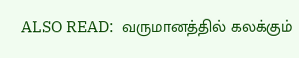ALSO READ:  வருமானத்தில் கலக்கும்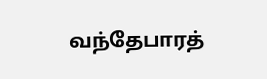வந்தேபாரத்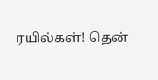ரயில்கள்! தென்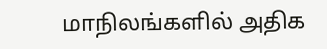மாநிலங்களில் அதிக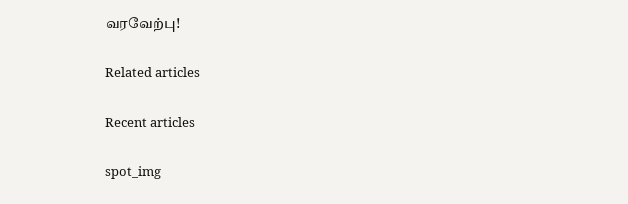வரவேற்பு!

Related articles

Recent articles

spot_img